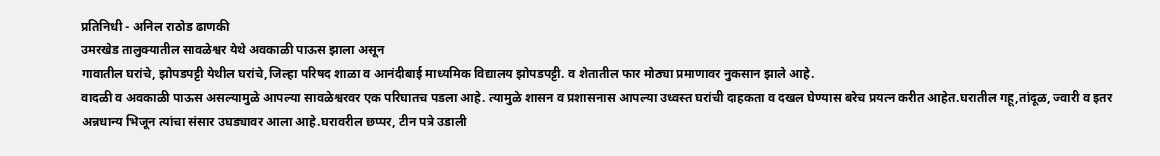प्रतिनिधी - अनिल राठोड ढाणकी
उमरखेड तालुक्यातील सावळेश्वर येथे अवकाळी पाऊस झाला असून
गावातील घरांचे, झोपडपट्टी येथील घरांचे,जिल्हा परिषद शाळा व आनंदीबाई माध्यमिक विद्यालय झोपडपट्टी. व शेतातील फार मोठ्या प्रमाणावर नुकसान झाले आहे.
वादळी व अवकाळी पाऊस असल्यामुळे आपल्या सावळेश्वरवर एक परिघातच पडला आहे. त्यामुळे शासन व प्रशासनास आपल्या उध्वस्त घरांची दाहकता व दखल घेण्यास बरेच प्रयत्न करीत आहेत.घरातील गहू,तांदूळ, ज्वारी व इतर अन्नधान्य भिजून त्यांचा संसार उघड्यावर आला आहे.घरावरील छप्पर, टीन पत्रे उडाली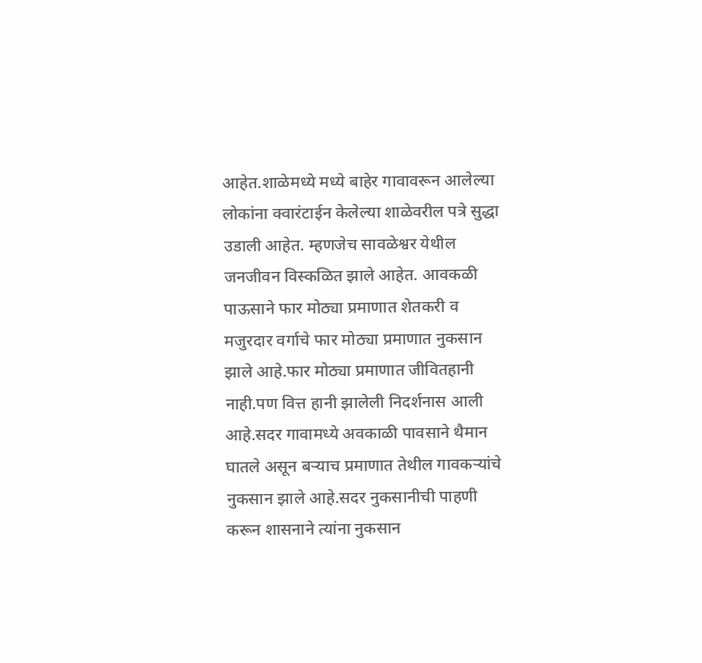आहेत.शाळेमध्ये मध्ये बाहेर गावावरून आलेल्या लोकांना क्वारंटाईन केलेल्या शाळेवरील पत्रे सुद्धा उडाली आहेत. म्हणजेच सावळेश्वर येथील जनजीवन विस्कळित झाले आहेत. आवकळी पाऊसाने फार मोठ्या प्रमाणात शेतकरी व मजुरदार वर्गाचे फार मोठ्या प्रमाणात नुकसान झाले आहे.फार मोठ्या प्रमाणात जीवितहानी नाही.पण वित्त हानी झालेली निदर्शनास आली आहे.सदर गावामध्ये अवकाळी पावसाने थैमान घातले असून बऱ्याच प्रमाणात तेथील गावकऱ्यांचे नुकसान झाले आहे.सदर नुकसानीची पाहणी करून शासनाने त्यांना नुकसान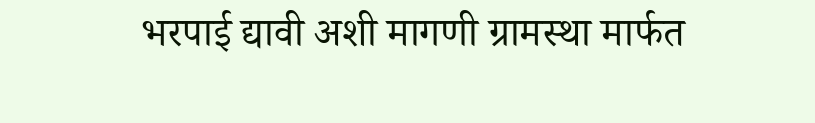भरपाई द्यावी अशी मागणी ग्रामस्था मार्फत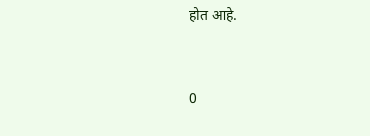होत आहे.


0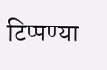टिप्पण्या